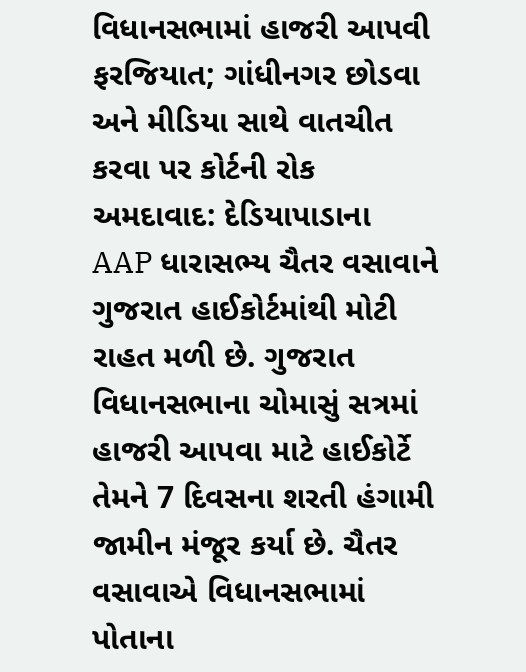વિધાનસભામાં હાજરી આપવી ફરજિયાત; ગાંધીનગર છોડવા અને મીડિયા સાથે વાતચીત કરવા પર કોર્ટની રોક
અમદાવાદ: દેડિયાપાડાના AAP ધારાસભ્ય ચૈતર વસાવાને ગુજરાત હાઈકોર્ટમાંથી મોટી રાહત મળી છે. ગુજરાત વિધાનસભાના ચોમાસું સત્રમાં હાજરી આપવા માટે હાઈકોર્ટે તેમને 7 દિવસના શરતી હંગામી જામીન મંજૂર કર્યા છે. ચૈતર વસાવાએ વિધાનસભામાં પોતાના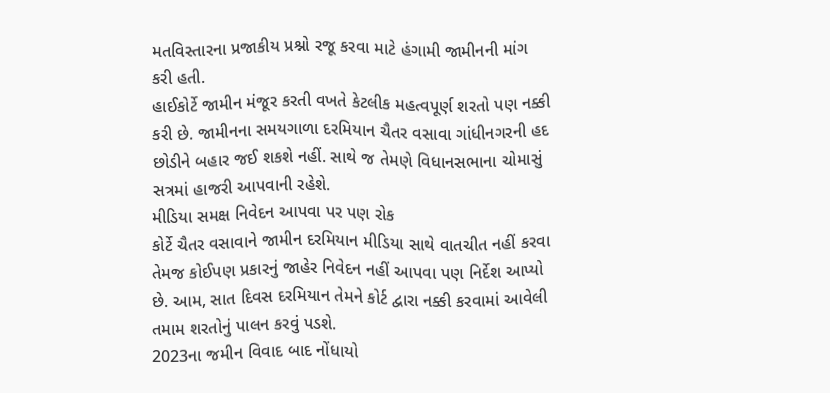મતવિસ્તારના પ્રજાકીય પ્રશ્નો રજૂ કરવા માટે હંગામી જામીનની માંગ કરી હતી.
હાઈકોર્ટે જામીન મંજૂર કરતી વખતે કેટલીક મહત્વપૂર્ણ શરતો પણ નક્કી કરી છે. જામીનના સમયગાળા દરમિયાન ચૈતર વસાવા ગાંધીનગરની હદ છોડીને બહાર જઈ શકશે નહીં. સાથે જ તેમણે વિધાનસભાના ચોમાસું સત્રમાં હાજરી આપવાની રહેશે.
મીડિયા સમક્ષ નિવેદન આપવા પર પણ રોક
કોર્ટે ચૈતર વસાવાને જામીન દરમિયાન મીડિયા સાથે વાતચીત નહીં કરવા તેમજ કોઈપણ પ્રકારનું જાહેર નિવેદન નહીં આપવા પણ નિર્દેશ આપ્યો છે. આમ, સાત દિવસ દરમિયાન તેમને કોર્ટ દ્વારા નક્કી કરવામાં આવેલી તમામ શરતોનું પાલન કરવું પડશે.
2023ના જમીન વિવાદ બાદ નોંધાયો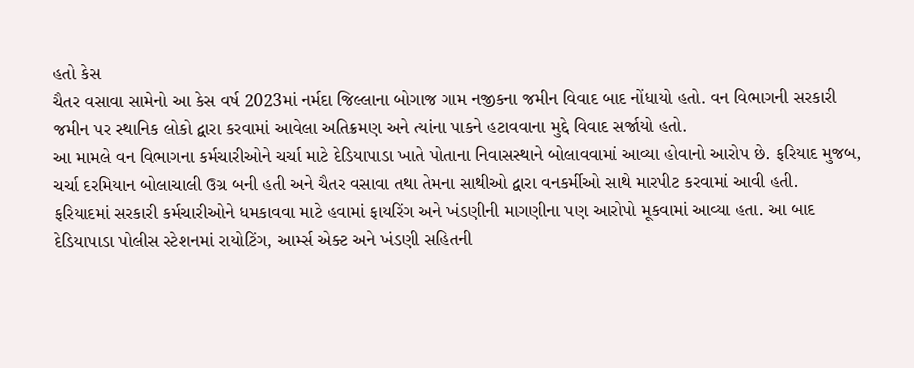હતો કેસ
ચૈતર વસાવા સામેનો આ કેસ વર્ષ 2023માં નર્મદા જિલ્લાના બોગાજ ગામ નજીકના જમીન વિવાદ બાદ નોંધાયો હતો. વન વિભાગની સરકારી જમીન પર સ્થાનિક લોકો દ્વારા કરવામાં આવેલા અતિક્રમણ અને ત્યાંના પાકને હટાવવાના મુદ્દે વિવાદ સર્જાયો હતો.
આ મામલે વન વિભાગના કર્મચારીઓને ચર્ચા માટે દેડિયાપાડા ખાતે પોતાના નિવાસસ્થાને બોલાવવામાં આવ્યા હોવાનો આરોપ છે. ફરિયાદ મુજબ, ચર્ચા દરમિયાન બોલાચાલી ઉગ્ર બની હતી અને ચૈતર વસાવા તથા તેમના સાથીઓ દ્વારા વનકર્મીઓ સાથે મારપીટ કરવામાં આવી હતી.
ફરિયાદમાં સરકારી કર્મચારીઓને ધમકાવવા માટે હવામાં ફાયરિંગ અને ખંડણીની માગણીના પણ આરોપો મૂકવામાં આવ્યા હતા. આ બાદ દેડિયાપાડા પોલીસ સ્ટેશનમાં રાયોટિંગ, આર્મ્સ એક્ટ અને ખંડણી સહિતની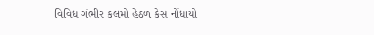વિવિધ ગંભીર કલમો હેઠળ કેસ નોંધાયો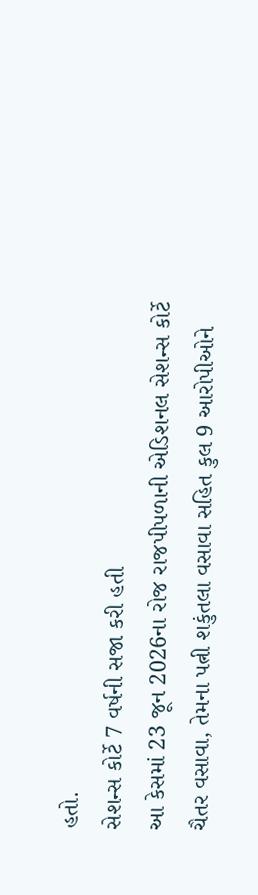હતો.
સેશન્સ કોર્ટે 7 વર્ષની સજા કરી હતી
આ કેસમાં 23 જૂન 2026ના રોજ રાજપીપળાની એડિશનલ સેશન્સ કોર્ટે ચૈતર વસાવા, તેમના પત્ની શકુંતલા વસાવા સહિત કુલ 9 આરોપીઓને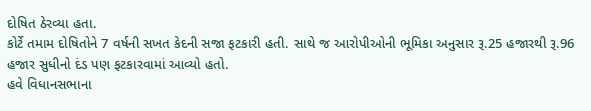દોષિત ઠેરવ્યા હતા.
કોર્ટે તમામ દોષિતોને 7 વર્ષની સખત કેદની સજા ફટકારી હતી. સાથે જ આરોપીઓની ભૂમિકા અનુસાર રૂ.25 હજારથી રૂ.96 હજાર સુધીનો દંડ પણ ફટકારવામાં આવ્યો હતો.
હવે વિધાનસભાના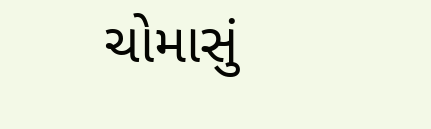ચોમાસું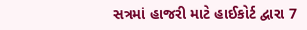સત્રમાં હાજરી માટે હાઈકોર્ટ દ્વારા 7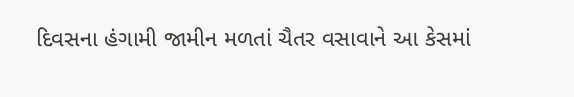દિવસના હંગામી જામીન મળતાં ચૈતર વસાવાને આ કેસમાં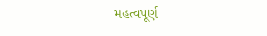મહત્વપૂર્ણ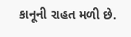કાનૂની રાહત મળી છે.